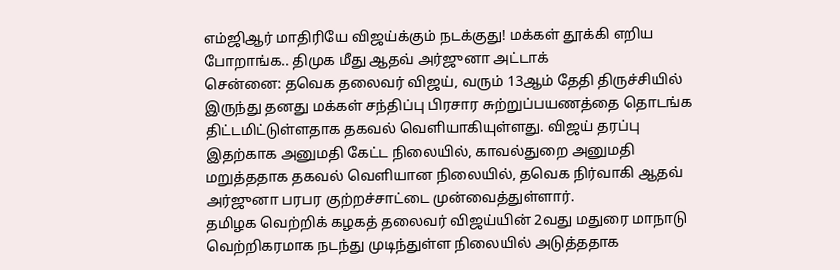எம்ஜிஆர் மாதிரியே விஜய்க்கும் நடக்குது! மக்கள் தூக்கி எறிய போறாங்க.. திமுக மீது ஆதவ் அர்ஜுனா அட்டாக்
சென்னை: தவெக தலைவர் விஜய், வரும் 13ஆம் தேதி திருச்சியில் இருந்து தனது மக்கள் சந்திப்பு பிரசார சுற்றுப்பயணத்தை தொடங்க திட்டமிட்டுள்ளதாக தகவல் வெளியாகியுள்ளது. விஜய் தரப்பு இதற்காக அனுமதி கேட்ட நிலையில், காவல்துறை அனுமதி மறுத்ததாக தகவல் வெளியான நிலையில், தவெக நிர்வாகி ஆதவ் அர்ஜுனா பரபர குற்றச்சாட்டை முன்வைத்துள்ளார்.
தமிழக வெற்றிக் கழகத் தலைவர் விஜய்யின் 2வது மதுரை மாநாடு வெற்றிகரமாக நடந்து முடிந்துள்ள நிலையில் அடுத்ததாக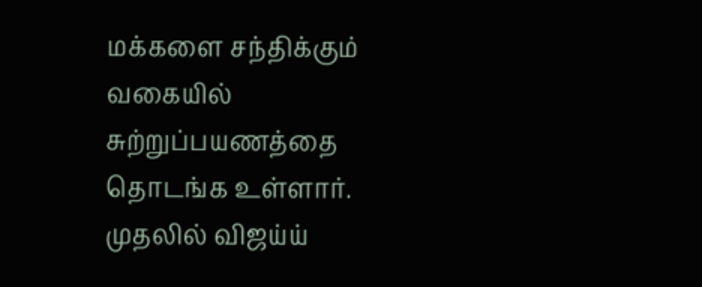மக்களை சந்திக்கும் வகையில் சுற்றுப்பயணத்தை தொடங்க உள்ளார். முதலில் விஜய்ய்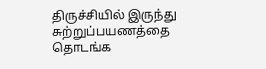திருச்சியில் இருந்து சுற்றுப்பயணத்தை தொடங்க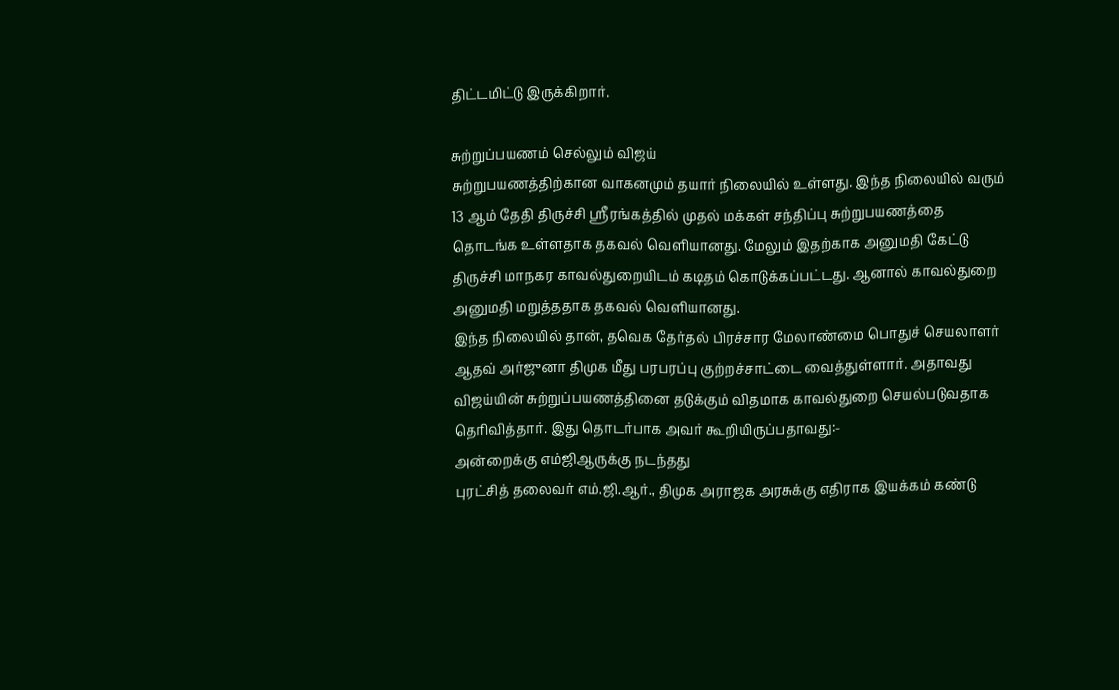திட்டமிட்டு இருக்கிறார்.

சுற்றுப்பயணம் செல்லும் விஜய்
சுற்றுபயணத்திற்கான வாகனமும் தயார் நிலையில் உள்ளது. இந்த நிலையில் வரும் 13 ஆம் தேதி திருச்சி ஸ்ரீரங்கத்தில் முதல் மக்கள் சந்திப்பு சுற்றுபயணத்தை தொடங்க உள்ளதாக தகவல் வெளியானது. மேலும் இதற்காக அனுமதி கேட்டு திருச்சி மாநகர காவல்துறையிடம் கடிதம் கொடுக்கப்பட்டது. ஆனால் காவல்துறை அனுமதி மறுத்ததாக தகவல் வெளியானது.
இந்த நிலையில் தான், தவெக தேர்தல் பிரச்சார மேலாண்மை பொதுச் செயலாளர் ஆதவ் அர்ஜுனா திமுக மீது பரபரப்பு குற்றச்சாட்டை வைத்துள்ளார். அதாவது விஜய்யின் சுற்றுப்பயணத்தினை தடுக்கும் விதமாக காவல்துறை செயல்படுவதாக தெரிவித்தார். இது தொடர்பாக அவர் கூறியிருப்பதாவது:-
அன்றைக்கு எம்ஜிஆருக்கு நடந்தது
புரட்சித் தலைவர் எம்.ஜி.ஆர்., திமுக அராஜக அரசுக்கு எதிராக இயக்கம் கண்டு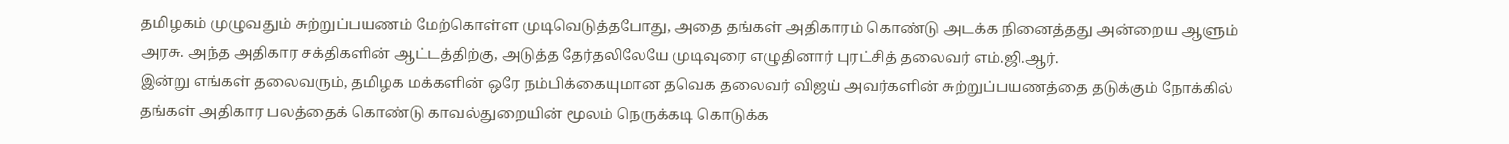தமிழகம் முழுவதும் சுற்றுப்பயணம் மேற்கொள்ள முடிவெடுத்தபோது, அதை தங்கள் அதிகாரம் கொண்டு அடக்க நினைத்தது அன்றைய ஆளும் அரசு. அந்த அதிகார சக்திகளின் ஆட்டத்திற்கு, அடுத்த தேர்தலிலேயே முடிவுரை எழுதினார் புரட்சித் தலைவர் எம்.ஜி.ஆர்.
இன்று எங்கள் தலைவரும், தமிழக மக்களின் ஒரே நம்பிக்கையுமான தவெக தலைவர் விஜய் அவர்களின் சுற்றுப்பயணத்தை தடுக்கும் நோக்கில் தங்கள் அதிகார பலத்தைக் கொண்டு காவல்துறையின் மூலம் நெருக்கடி கொடுக்க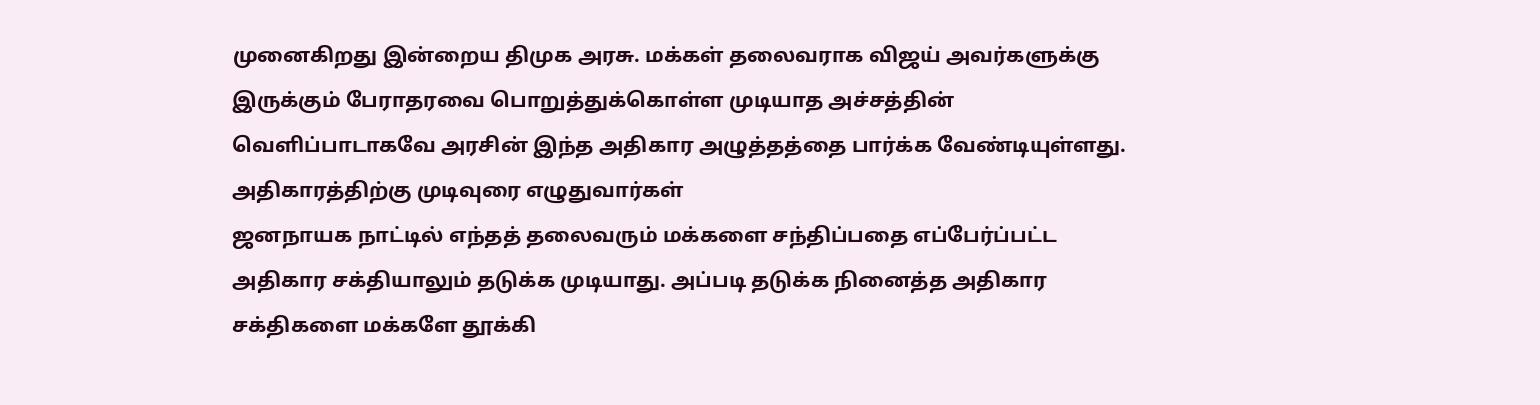முனைகிறது இன்றைய திமுக அரசு. மக்கள் தலைவராக விஜய் அவர்களுக்கு இருக்கும் பேராதரவை பொறுத்துக்கொள்ள முடியாத அச்சத்தின் வெளிப்பாடாகவே அரசின் இந்த அதிகார அழுத்தத்தை பார்க்க வேண்டியுள்ளது.
அதிகாரத்திற்கு முடிவுரை எழுதுவார்கள்
ஜனநாயக நாட்டில் எந்தத் தலைவரும் மக்களை சந்திப்பதை எப்பேர்ப்பட்ட அதிகார சக்தியாலும் தடுக்க முடியாது. அப்படி தடுக்க நினைத்த அதிகார சக்திகளை மக்களே தூக்கி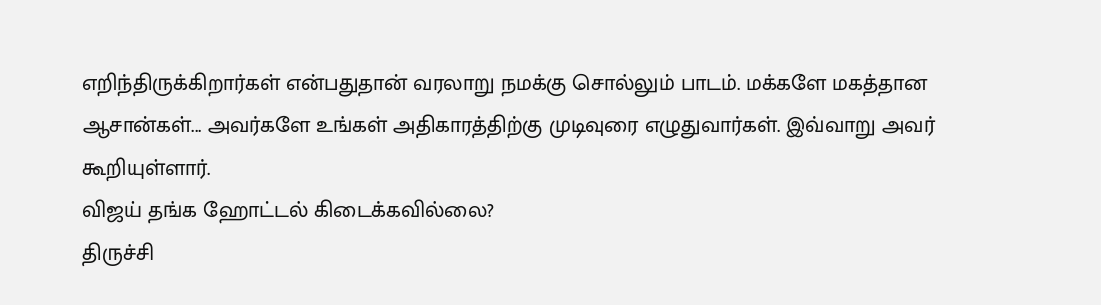எறிந்திருக்கிறார்கள் என்பதுதான் வரலாறு நமக்கு சொல்லும் பாடம். மக்களே மகத்தான ஆசான்கள்... அவர்களே உங்கள் அதிகாரத்திற்கு முடிவுரை எழுதுவார்கள். இவ்வாறு அவர் கூறியுள்ளார்.
விஜய் தங்க ஹோட்டல் கிடைக்கவில்லை?
திருச்சி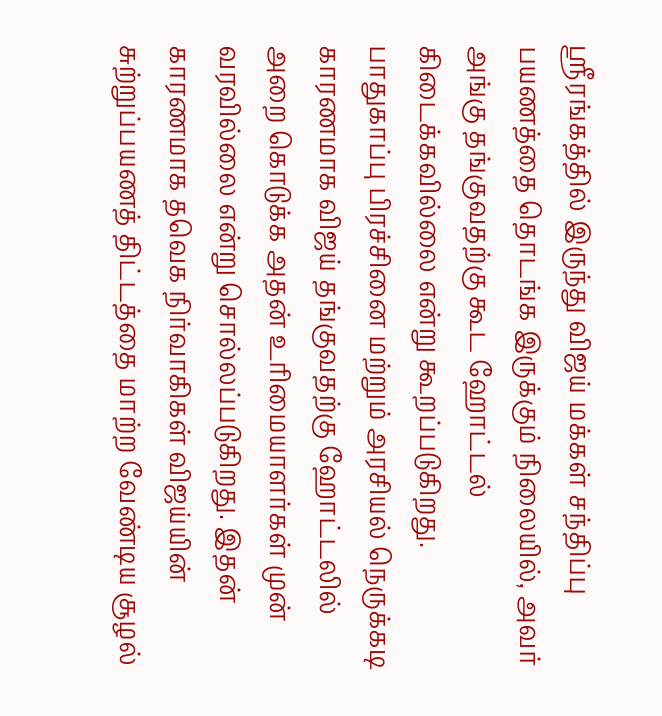ஸ்ரீரங்கத்தில் இருந்து விஜய் மக்கள் சந்திப்பு பயணத்தை தொடங்க இருக்கும் நிலையில், அவர் அங்கு தங்குவதற்கு கூட ஹோட்டல் கிடைக்கவில்லை என்று கூறப்படுகிறது. பாதுகாப்பு பிரச்சினை மற்றும் அரசியல் நெருக்கடி காரணமாக விஜய் தங்குவதற்கு ஹோட்டலில் அறை கொடுக்க அதன் உரிமையாளர்கள் முன் வரவில்லை என்று சொல்லப்படுகிறது. இதன் காரணமாக தவெக நிர்வாகிகள் விஜய்யின் சுற்றுப்பயணத் திட்டத்தை மாற்ற வேண்டிய சூழல்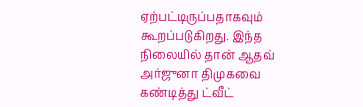ஏற்பட்டிருப்பதாகவும் கூறப்படுகிறது. இந்த நிலையில் தான் ஆதவ் அர்ஜுனா திமுகவை கண்டித்து ட்வீட்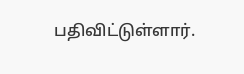பதிவிட்டுள்ளார்.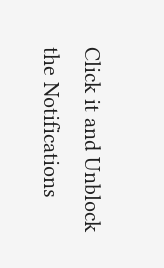Click it and Unblock the Notifications